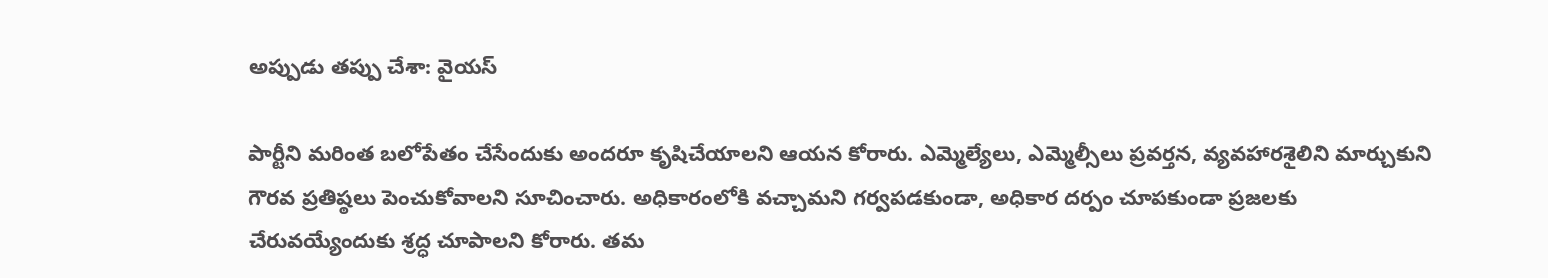అప్పుడు తప్పు చేశా: వైయస్

పార్టీని మరింత బలోపేతం చేసేందుకు అందరూ కృషిచేయాలని ఆయన కోరారు. ఎమ్మెల్యేలు, ఎమ్మెల్సీలు ప్రవర్తన, వ్యవహారశైలిని మార్చుకుని గౌరవ ప్రతిష్ఠలు పెంచుకోవాలని సూచించారు. అధికారంలోకి వచ్చామని గర్వపడకుండా, అధికార దర్పం చూపకుండా ప్రజలకు చేరువయ్యేందుకు శ్రద్ధ చూపాలని కోరారు. తమ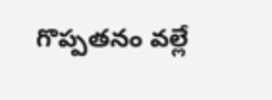గొప్పతనం వల్లే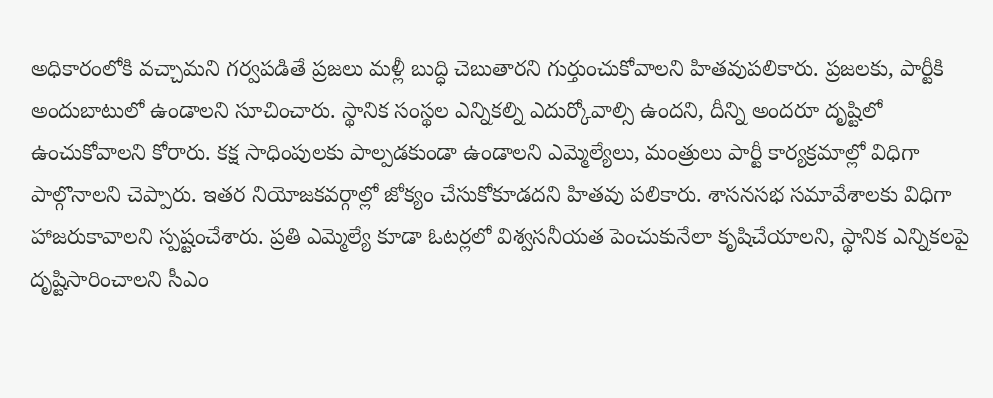అధికారంలోకి వచ్చామని గర్వపడితే ప్రజలు మళ్లీ బుద్ధి చెబుతారని గుర్తుంచుకోవాలని హితవుపలికారు. ప్రజలకు, పార్టీకి అందుబాటులో ఉండాలని సూచించారు. స్థానిక సంస్థల ఎన్నికల్ని ఎదుర్కోవాల్సి ఉందని, దీన్ని అందరూ దృష్టిలో ఉంచుకోవాలని కోరారు. కక్ష సాధింపులకు పాల్పడకుండా ఉండాలని ఎమ్మెల్యేలు, మంత్రులు పార్టీ కార్యక్రమాల్లో విధిగా పాల్గొనాలని చెప్పారు. ఇతర నియోజకవర్గాల్లో జోక్యం చేసుకోకూడదని హితవు పలికారు. శాసనసభ సమావేశాలకు విధిగా హాజరుకావాలని స్పష్టంచేశారు. ప్రతి ఎమ్మెల్యే కూడా ఓటర్లలో విశ్వసనీయత పెంచుకునేలా కృషిచేయాలని, స్థానిక ఎన్నికలపై దృష్టిసారించాలని సీఎం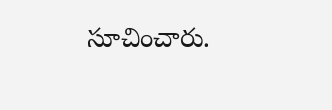సూచించారు.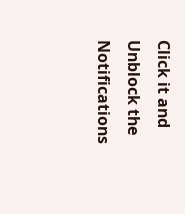Click it and Unblock the Notifications